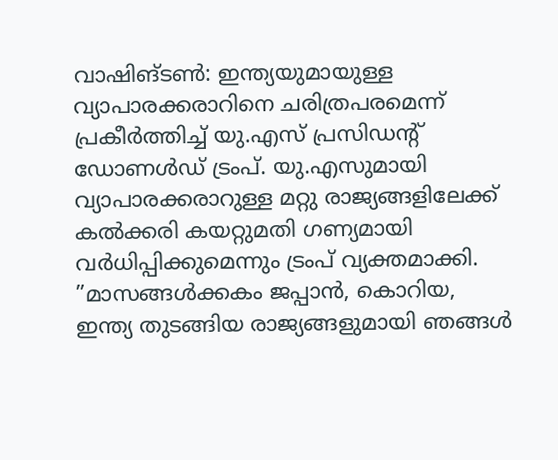വാഷിങ്ടൺ: ഇന്ത്യയുമായുള്ള വ്യാപാരക്കരാറിനെ ചരിത്രപരമെന്ന് പ്രകീർത്തിച്ച് യു.എസ് പ്രസിഡന്റ് ഡോണൾഡ് ട്രംപ്. യു.എസുമായി വ്യാപാരക്കരാറുള്ള മറ്റു രാജ്യങ്ങളിലേക്ക് കൽക്കരി കയറ്റുമതി ഗണ്യമായി വർധിപ്പിക്കുമെന്നും ട്രംപ് വ്യക്തമാക്കി. ”മാസങ്ങൾക്കകം ജപ്പാൻ, കൊറിയ, ഇന്ത്യ തുടങ്ങിയ രാജ്യങ്ങളുമായി ഞങ്ങൾ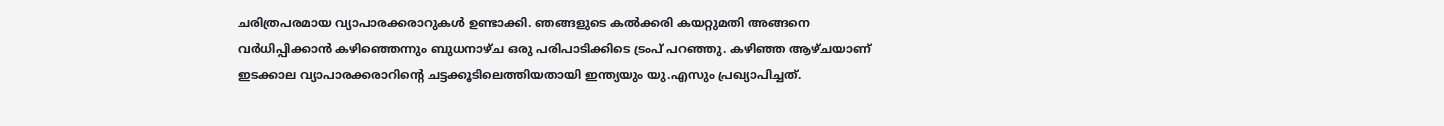ചരിത്രപരമായ വ്യാപാരക്കരാറുകൾ ഉണ്ടാക്കി. ഞങ്ങളുടെ കൽക്കരി കയറ്റുമതി അങ്ങനെ വർധിപ്പിക്കാൻ കഴിഞ്ഞെന്നും ബുധനാഴ്ച ഒരു പരിപാടിക്കിടെ ട്രംപ് പറഞ്ഞു. കഴിഞ്ഞ ആഴ്ചയാണ് ഇടക്കാല വ്യാപാരക്കരാറിന്റെ ചട്ടക്കൂടിലെത്തിയതായി ഇന്ത്യയും യു.എസും പ്രഖ്യാപിച്ചത്.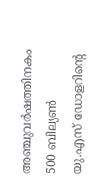അഞ്ചുവർഷത്തിനകം 500 ബില്യൺ യു.എസ് ഡോളറിന്റെ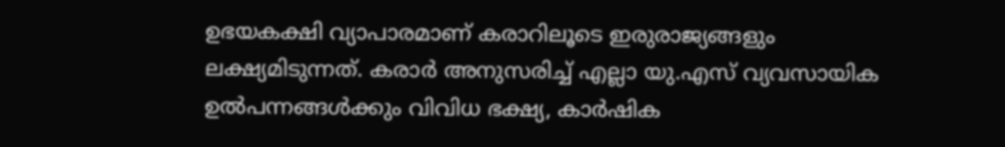ഉഭയകക്ഷി വ്യാപാരമാണ് കരാറിലൂടെ ഇരുരാജ്യങ്ങളും ലക്ഷ്യമിടുന്നത്. കരാർ അനുസരിച്ച് എല്ലാ യു.എസ് വ്യവസായിക ഉൽപന്നങ്ങൾക്കും വിവിധ ഭക്ഷ്യ, കാർഷിക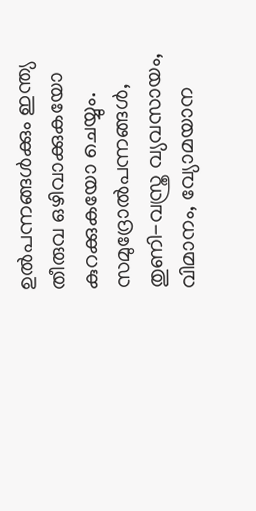ഉൽപന്നങ്ങൾക്കും ഇന്ത്യ തീരുവ ഒഴിവാക്കുകയോ കുറക്കുകയോ ചെയ്യും. സമുദ്രോൽപന്നങ്ങൾ, തുണി-വസ്ത്ര വ്യവസായം, വിമാനം, വ്യോമയാന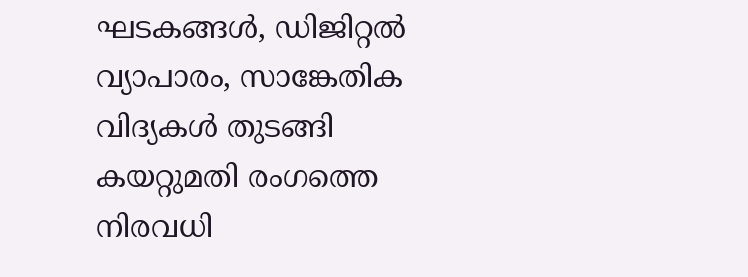ഘടകങ്ങൾ, ഡിജിറ്റൽ വ്യാപാരം, സാങ്കേതിക വിദ്യകൾ തുടങ്ങി കയറ്റുമതി രംഗത്തെ നിരവധി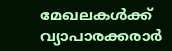മേഖലകൾക്ക് വ്യാപാരക്കരാർ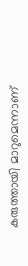കരുത്തായി മാറുമെന്നാണ്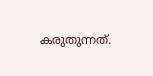കരുതുന്നത്.